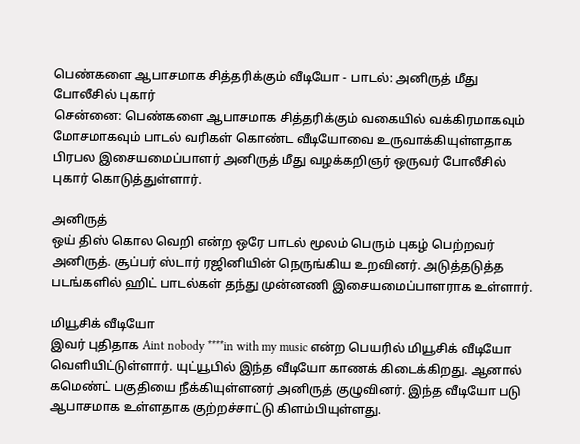பெண்களை ஆபாசமாக சித்தரிக்கும் வீடியோ - பாடல்: அனிருத் மீது போலீசில் புகார்
சென்னை: பெண்களை ஆபாசமாக சித்தரிக்கும் வகையில் வக்கிரமாகவும் மோசமாகவும் பாடல் வரிகள் கொண்ட வீடியோவை உருவாக்கியுள்ளதாக பிரபல இசையமைப்பாளர் அனிருத் மீது வழக்கறிஞர் ஒருவர் போலீசில் புகார் கொடுத்துள்ளார்.

அனிருத்
ஒய் திஸ் கொல வெறி என்ற ஒரே பாடல் மூலம் பெரும் புகழ் பெற்றவர் அனிருத். சூப்பர் ஸ்டார் ரஜினியின் நெருங்கிய உறவினர். அடுத்தடுத்த படங்களில் ஹிட் பாடல்கள் தந்து முன்னணி இசையமைப்பாளராக உள்ளார்.

மியூசிக் வீடியோ
இவர் புதிதாக Aint nobody ****in with my music என்ற பெயரில் மியூசிக் வீடியோ வெளியிட்டுள்ளார். யுட்யூபில் இந்த வீடியோ காணக் கிடைக்கிறது. ஆனால் கமெண்ட் பகுதியை நீக்கியுள்ளனர் அனிருத் குழுவினர். இந்த வீடியோ படு ஆபாசமாக உள்ளதாக குற்றச்சாட்டு கிளம்பியுள்ளது.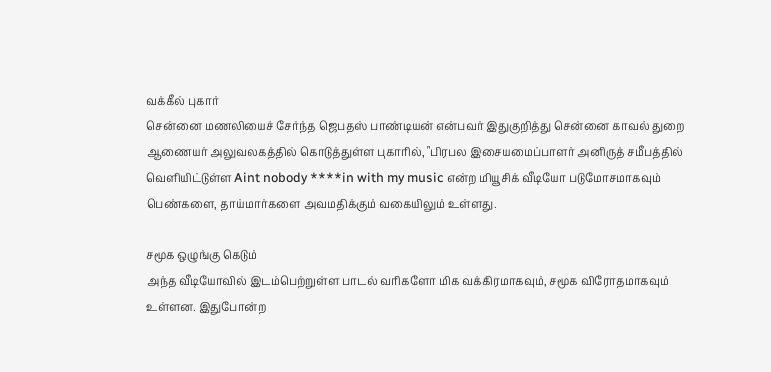வக்கீல் புகார்
சென்னை மணலியைச் சேர்ந்த ஜெபதஸ் பாண்டியன் என்பவர் இதுகுறித்து சென்னை காவல் துறை ஆணையர் அலுவலகத்தில் கொடுத்துள்ள புகாரில், "பிரபல இசையமைப்பாளர் அனிருத் சமீபத்தில் வெளியிட்டுள்ள Aint nobody ****in with my music என்ற மியூசிக் வீடியோ படுமோசமாகவும் பெண்களை, தாய்மார்களை அவமதிக்கும் வகையிலும் உள்ளது.

சமூக ஒழுங்கு கெடும்
அந்த வீடியோவில் இடம்பெற்றுள்ள பாடல் வரிகளோ மிக வக்கிரமாகவும், சமூக விரோதமாகவும் உள்ளன. இதுபோன்ற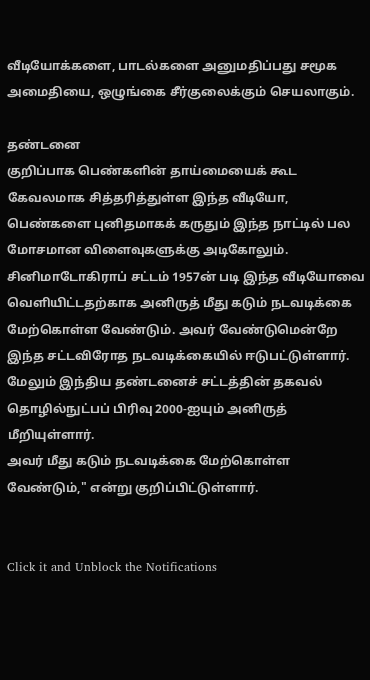வீடியோக்களை, பாடல்களை அனுமதிப்பது சமூக அமைதியை, ஒழுங்கை சீர்குலைக்கும் செயலாகும்.

தண்டனை
குறிப்பாக பெண்களின் தாய்மையைக் கூட கேவலமாக சித்தரித்துள்ள இந்த வீடியோ, பெண்களை புனிதமாகக் கருதும் இந்த நாட்டில் பல மோசமான விளைவுகளுக்கு அடிகோலும்.
சினிமாடோகிராப் சட்டம் 1957ன் படி இந்த வீடியோவை வெளியிட்டதற்காக அனிருத் மீது கடும் நடவடிக்கை மேற்கொள்ள வேண்டும். அவர் வேண்டுமென்றே இந்த சட்டவிரோத நடவடிக்கையில் ஈடுபட்டுள்ளார். மேலும் இந்திய தண்டனைச் சட்டத்தின் தகவல் தொழில்நுட்பப் பிரிவு 2000-ஐயும் அனிருத் மீறியுள்ளார்.
அவர் மீது கடும் நடவடிக்கை மேற்கொள்ள வேண்டும்," என்று குறிப்பிட்டுள்ளார்.


Click it and Unblock the Notifications